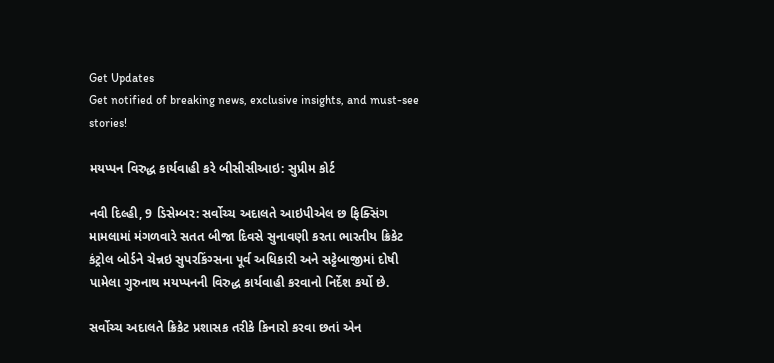Get Updates
Get notified of breaking news, exclusive insights, and must-see stories!

મયપ્પન વિરુદ્ધ કાર્યવાહી કરે બીસીસીઆઇ: સુપ્રીમ કોર્ટ

નવી દિલ્હી, 9 ડિસેમ્બર: સર્વોચ્ચ અદાલતે આઇપીએલ છ ફિક્સિંગ મામલામાં મંગળવારે સતત બીજા દિવસે સુનાવણી કરતા ભારતીય ક્રિકેટ કંટ્રોલ બોર્ડને ચેન્નઇ સુપરકિંગ્સના પૂર્વ અધિકારી અને સટ્ટેબાજીમાં દોષી પામેલા ગુરુનાથ મયપ્પનની વિરુદ્ધ કાર્યવાહી કરવાનો નિર્દેશ કર્યો છે.

સર્વોચ્ચ અદાલતે ક્રિકેટ પ્રશાસક તરીકે કિનારો કરવા છતાં એન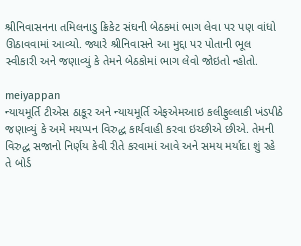શ્રીનિવાસનના તમિલનાડુ ક્રિકેટ સંઘની બેઠકમાં ભાગ લેવા પર પણ વાંધો ઊઠાવવામાં આવ્યો. જ્યારે શ્રીનિવાસને આ મુદ્દા પર પોતાની ભૂલ સ્વીકારી અને જણાવ્યું કે તેમને બેઠકોમાં ભાગ લેવો જોઇતો ન્હોતો.

meiyappan
ન્યાયમૂર્તિ ટીએસ ઠાકૂર અને ન્યાયમૂર્તિ એફએમઆઇ કલીફુલ્લાકી ખંડપીઠે જણાવ્યું કે અમે મયપ્પન વિરુદ્ધ કાર્યવાહી કરવા ઇચ્છીએ છીએ. તેમની વિરુદ્ધ સજાનો નિર્ણય કેવી રીતે કરવામાં આવે અને સમય મર્યાદા શું રહે તે બોર્ડ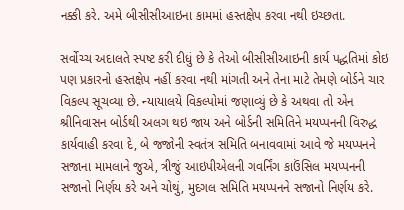નક્કી કરે. અમે બીસીસીઆઇના કામમાં હસ્તક્ષેપ કરવા નથી ઇચ્છતા.

સર્વોચ્ચ અદાલતે સ્પષ્ટ કરી દીધું છે કે તેઓ બીસીસીઆઇની કાર્ય પદ્ધતિમાં કોઇ પણ પ્રકારનો હસ્તક્ષેપ નહીં કરવા નથી માંગતી અને તેના માટે તેમણે બોર્ડને ચાર વિકલ્પ સૂચવ્યા છે. ન્યાયાલયે વિકલ્પોમાં જણાવ્યું છે કે અથવા તો એન શ્રીનિવાસન બોર્ડથી અલગ થઇ જાય અને બોર્ડની સમિતિને મયપ્પનની વિરુદ્ધ કાર્યવાહી કરવા દે, બે જજોની સ્વતંત્ર સમિતિ બનાવવામાં આવે જે મયપ્પનને સજાના મામલાને જુએ, ત્રીજું આઇપીએલની ગવર્નિંગ કાઉંસિલ મયપ્પનની સજાનો નિર્ણય કરે અને ચોથું, મુદગલ સમિતિ મયપ્પનને સજાનો નિર્ણય કરે.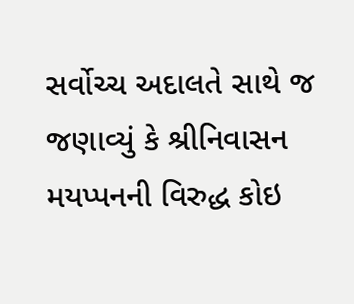સર્વોચ્ચ અદાલતે સાથે જ જણાવ્યું કે શ્રીનિવાસન મયપ્પનની વિરુદ્ધ કોઇ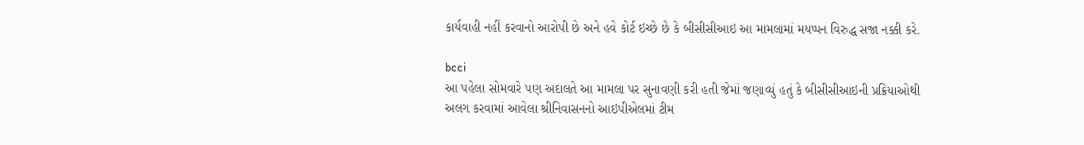કાર્યવાહી નહીં કરવાનો આરોપી છે અને હવે કોર્ટ ઇચ્છે છે કે બીસીસીઆઇ આ મામલામાં મયપ્પન વિરુદ્ધ સજા નક્કી કરે.

bcci
આ પહેલા સોમવારે પણ અદાલતે આ મામલા પર સુનાવણી કરી હતી જેમાં જણાવ્યું હતું કે બીસીસીઆઇની પ્રક્રિયાઓથી અલગ કરવામાં આવેલા શ્રીનિવાસનનો આઇપીએલમાં ટીમ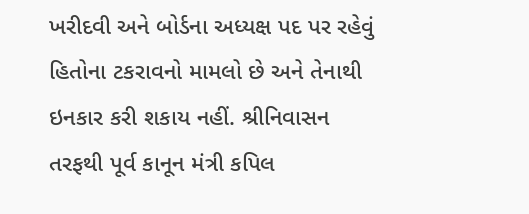ખરીદવી અને બોર્ડના અધ્યક્ષ પદ પર રહેવું હિતોના ટકરાવનો મામલો છે અને તેનાથી ઇનકાર કરી શકાય નહીં. શ્રીનિવાસન તરફથી પૂર્વ કાનૂન મંત્રી કપિલ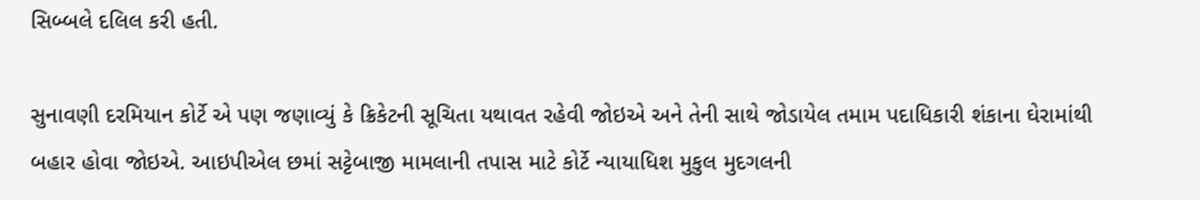સિબ્બલે દલિલ કરી હતી.

સુનાવણી દરમિયાન કોર્ટે એ પણ જણાવ્યું કે ક્રિકેટની સૂચિતા યથાવત રહેવી જોઇએ અને તેની સાથે જોડાયેલ તમામ પદાધિકારી શંકાના ઘેરામાંથી બહાર હોવા જોઇએ. આઇપીએલ છમાં સટ્ટેબાજી મામલાની તપાસ માટે કોર્ટે ન્યાયાધિશ મુકુલ મુદગલની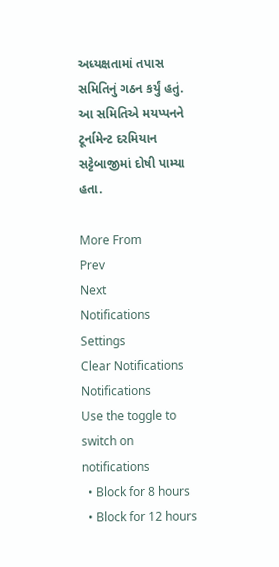અધ્યક્ષતામાં તપાસ સમિતિનું ગઠન કર્યું હતું. આ સમિતિએ મયપ્પનને ટૂર્નામેન્ટ દરમિયાન સટ્ટેબાજીમાં દોષી પામ્યા હતા.

More From
Prev
Next
Notifications
Settings
Clear Notifications
Notifications
Use the toggle to switch on notifications
  • Block for 8 hours
  • Block for 12 hours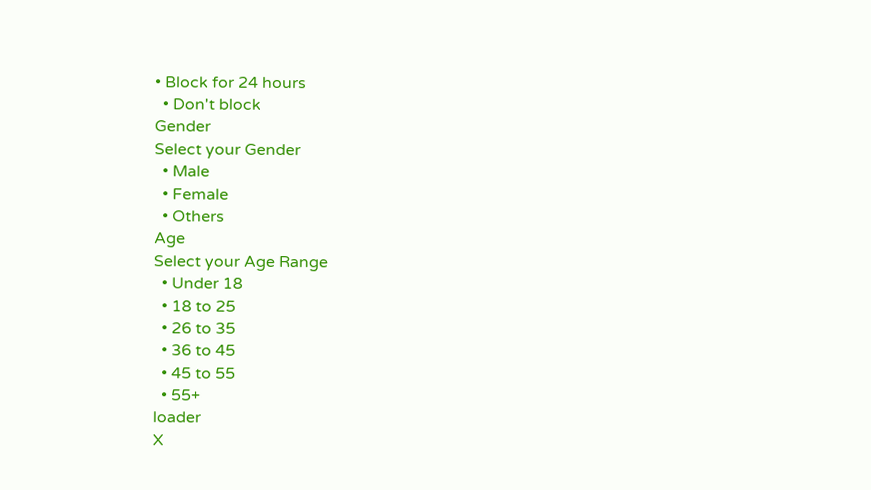• Block for 24 hours
  • Don't block
Gender
Select your Gender
  • Male
  • Female
  • Others
Age
Select your Age Range
  • Under 18
  • 18 to 25
  • 26 to 35
  • 36 to 45
  • 45 to 55
  • 55+
loader
X